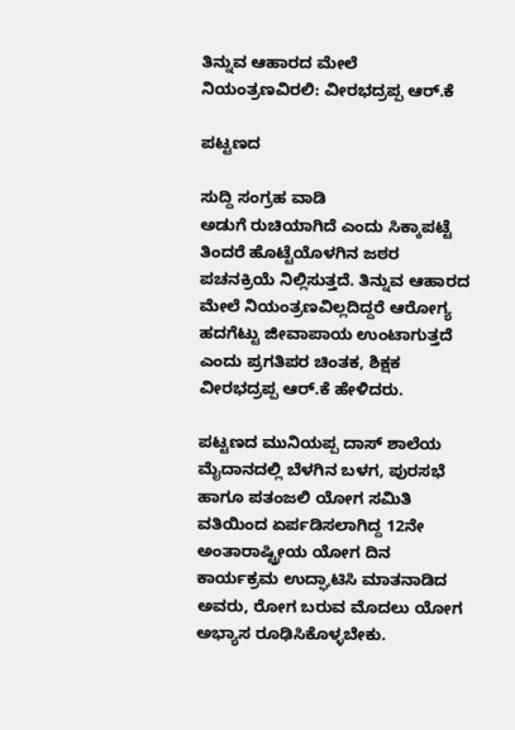ತಿನ್ನುವ ಆಹಾರದ ಮೇಲೆ ನಿಯಂತ್ರಣವಿರಲಿ: ವೀರಭದ್ರಪ್ಪ ಆರ್.ಕೆ

ಪಟ್ಟಣದ

ಸುದ್ದಿ ಸಂಗ್ರಹ ವಾಡಿ
ಅಡುಗೆ ರುಚಿಯಾಗಿದೆ ಎಂದು ಸಿಕ್ಕಾಪಟ್ಟೆ ತಿಂದರೆ ಹೊಟ್ಟೆಯೊಳಗಿನ ಜಠರ ಪಚನಕ್ರಿಯೆ ನಿಲ್ಲಿಸುತ್ತದೆ. ತಿನ್ನುವ ಆಹಾರದ ಮೇಲೆ ನಿಯಂತ್ರಣವಿಲ್ಲದಿದ್ದರೆ ಆರೋಗ್ಯ ಹದಗೆಟ್ಟು ಜೀವಾಪಾಯ ಉಂಟಾಗುತ್ತದೆ ಎಂದು ಪ್ರಗತಿಪರ ಚಿಂತಕ, ಶಿಕ್ಷಕ ವೀರಭದ್ರಪ್ಪ ಆರ್.ಕೆ ಹೇಳಿದರು.

ಪಟ್ಟಣದ ಮುನಿಯಪ್ಪ ದಾಸ್ ಶಾಲೆಯ ಮೈದಾನದಲ್ಲಿ ಬೆಳಗಿನ ಬಳಗ, ಪುರಸಭೆ ಹಾಗೂ ಪತಂಜಲಿ ಯೋಗ ಸಮಿತಿ ವತಿಯಿಂದ ಏರ್ಪಡಿಸಲಾಗಿದ್ದ 12ನೇ ಅಂತಾರಾಷ್ಟ್ರೀಯ ಯೋಗ ದಿನ ಕಾರ್ಯಕ್ರಮ ಉದ್ಘಾಟಿಸಿ ಮಾತನಾಡಿದ ಅವರು, ರೋಗ ಬರುವ ಮೊದಲು ಯೋಗ ಅಭ್ಯಾಸ ರೂಢಿಸಿಕೊಳ್ಳಬೇಕು.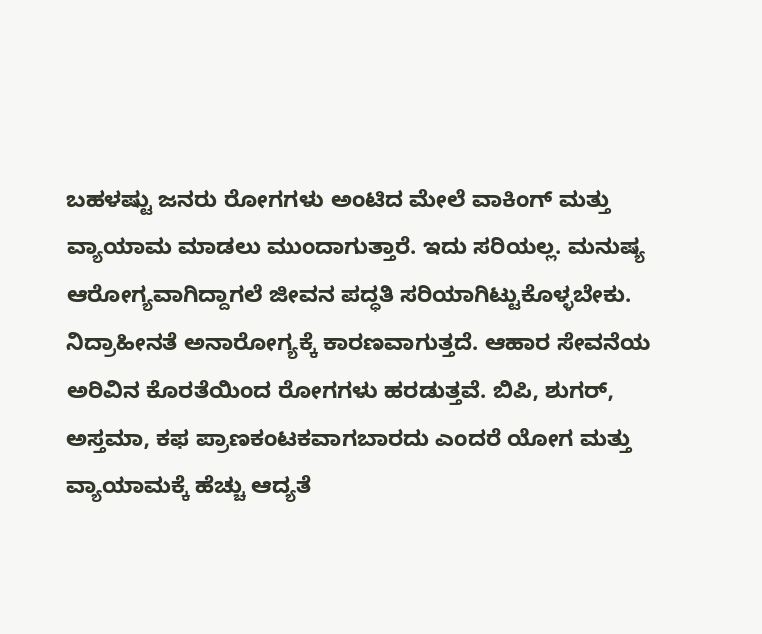ಬಹಳಷ್ಟು ಜನರು ರೋಗಗಳು ಅಂಟಿದ ಮೇಲೆ ವಾಕಿಂಗ್ ಮತ್ತು ವ್ಯಾಯಾಮ ಮಾಡಲು ಮುಂದಾಗುತ್ತಾರೆ. ಇದು ಸರಿಯಲ್ಲ. ಮನುಷ್ಯ ಆರೋಗ್ಯವಾಗಿದ್ದಾಗಲೆ ಜೀವನ ಪದ್ಧತಿ ಸರಿಯಾಗಿಟ್ಟುಕೊಳ್ಳಬೇಕು. ನಿದ್ರಾಹೀನತೆ ಅನಾರೋಗ್ಯಕ್ಕೆ ಕಾರಣವಾಗುತ್ತದೆ. ಆಹಾರ ಸೇವನೆಯ ಅರಿವಿನ ಕೊರತೆಯಿಂದ ರೋಗಗಳು ಹರಡುತ್ತವೆ. ಬಿಪಿ, ಶುಗರ್, ಅಸ್ತಮಾ, ಕಫ ಪ್ರಾಣಕಂಟಕವಾಗಬಾರದು ಎಂದರೆ ಯೋಗ ಮತ್ತು ವ್ಯಾಯಾಮಕ್ಕೆ ಹೆಚ್ಚು ಆದ್ಯತೆ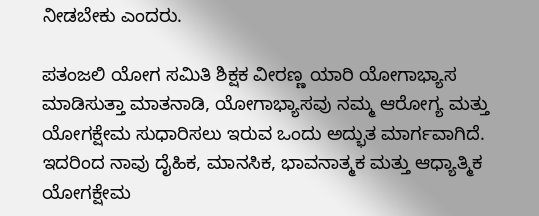ನೀಡಬೇಕು ಎಂದರು.

ಪತಂಜಲಿ ಯೋಗ ಸಮಿತಿ ಶಿಕ್ಷಕ ವೀರಣ್ಣ ಯಾರಿ ಯೋಗಾಭ್ಯಾಸ ಮಾಡಿಸುತ್ತಾ ಮಾತನಾಡಿ, ಯೋಗಾಭ್ಯಾಸವು ನಮ್ಮ ಆರೋಗ್ಯ ಮತ್ತು ಯೋಗಕ್ಷೇಮ ಸುಧಾರಿಸಲು ಇರುವ ಒಂದು ಅದ್ಭುತ ಮಾರ್ಗವಾಗಿದೆ. ಇದರಿಂದ ನಾವು ದೈಹಿಕ, ಮಾನಸಿಕ, ಭಾವನಾತ್ಮಕ ಮತ್ತು ಆಧ್ಯಾತ್ಮಿಕ ಯೋಗಕ್ಷೇಮ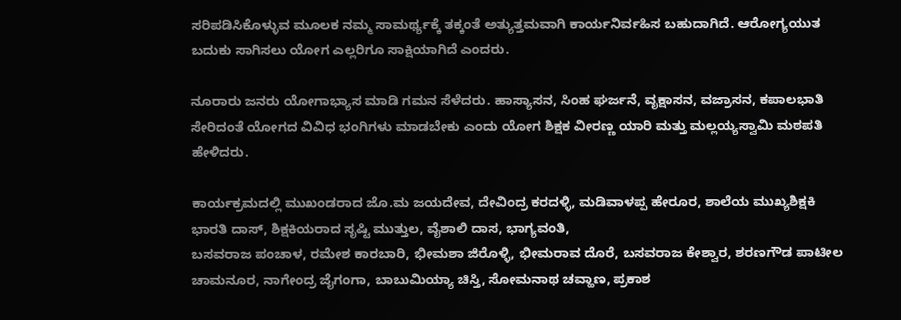ಸರಿಪಡಿಸಿಕೊಳ್ಳುವ ಮೂಲಕ ನಮ್ಮ ಸಾಮರ್ಥ್ಯಕ್ಕೆ ತಕ್ಕಂತೆ ಅತ್ಯುತ್ತಮವಾಗಿ ಕಾರ್ಯನಿರ್ವಹಿಸ ಬಹುದಾಗಿದೆ. ಆರೋಗ್ಯಯುತ ಬದುಕು ಸಾಗಿಸಲು ಯೋಗ ಎಲ್ಲರಿಗೂ ಸಾಕ್ಷಿಯಾಗಿದೆ ಎಂದರು.

ನೂರಾರು ಜನರು ಯೋಗಾಭ್ಯಾಸ ಮಾಡಿ ಗಮನ ಸೆಳೆದರು. ಹಾಸ್ಯಾಸನ, ಸಿಂಹ ಘರ್ಜನೆ, ವೃಕ್ಷಾಸನ, ವಜ್ರಾಸನ, ಕಪಾಲಭಾತಿ ಸೇರಿದಂತೆ ಯೋಗದ ವಿವಿಧ ಭಂಗಿಗಳು ಮಾಡಬೇಕು ಎಂದು ಯೋಗ ಶಿಕ್ಷಕ ವೀರಣ್ಣ ಯಾರಿ ಮತ್ತು ಮಲ್ಲಯ್ಯಸ್ವಾಮಿ ಮಠಪತಿ ಹೇಳಿದರು.

ಕಾರ್ಯಕ್ರಮದಲ್ಲಿ ಮುಖಂಡರಾದ ಜೊ.ಮ ಜಯದೇವ, ದೇವಿಂದ್ರ ಕರದಳ್ಳಿ, ಮಡಿವಾಳಪ್ಪ ಹೇರೂರ, ಶಾಲೆಯ ಮುಖ್ಯಶಿಕ್ಷಕಿ ಭಾರತಿ ದಾಸ್, ಶಿಕ್ಷಕಿಯರಾದ ಸೃಷ್ಟಿ ಮುತ್ತುಲ, ವೈಶಾಲಿ ದಾಸ, ಭಾಗ್ಯವಂತಿ,
ಬಸವರಾಜ ಪಂಚಾಳ, ರಮೇಶ ಕಾರಬಾರಿ, ಭೀಮಶಾ ಜಿರೊಳ್ಳಿ, ಭೀಮರಾವ ದೊರೆ, ಬಸವರಾಜ ಕೇಶ್ವಾರ, ಶರಣಗೌಡ ಪಾಟೀಲ ಚಾಮನೂರ, ನಾಗೇಂದ್ರ ಜೈಗಂಗಾ, ಬಾಬುಮಿಯ್ಯಾ ಚಿಸ್ತಿ, ಸೋಮನಾಥ ಚವ್ಹಾಣ, ಪ್ರಕಾಶ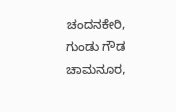ಚಂದನಕೇರಿ, ಗುಂಡು ಗೌಡ ಚಾಮನೂರ,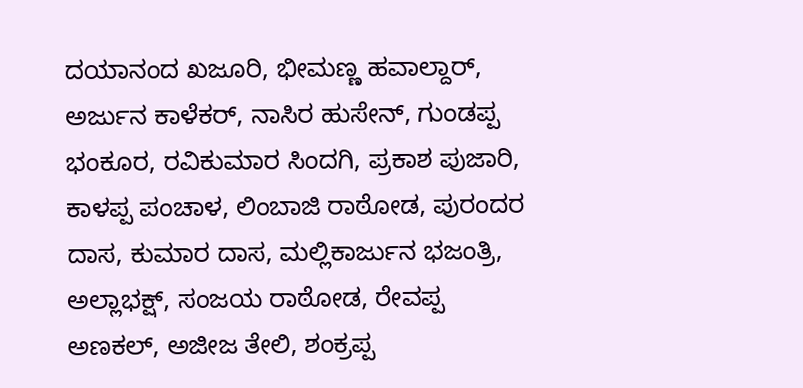ದಯಾನಂದ ಖಜೂರಿ, ಭೀಮಣ್ಣ ಹವಾಲ್ದಾರ್, ಅರ್ಜುನ ಕಾಳೆಕರ್, ನಾಸಿರ ಹುಸೇನ್, ಗುಂಡಪ್ಪ ಭಂಕೂರ, ರವಿಕುಮಾರ ಸಿಂದಗಿ, ಪ್ರಕಾಶ ಪುಜಾರಿ, ಕಾಳಪ್ಪ ಪಂಚಾಳ, ಲಿಂಬಾಜಿ ರಾಠೋಡ, ಪುರಂದರ ದಾಸ, ಕುಮಾರ ದಾಸ, ಮಲ್ಲಿಕಾರ್ಜುನ ಭಜಂತ್ರಿ, ಅಲ್ಲಾಭಕ್ಷ್, ಸಂಜಯ ರಾಠೋಡ, ರೇವಪ್ಪ ಅಣಕಲ್, ಅಜೀಜ ತೇಲಿ, ಶಂಕ್ರಪ್ಪ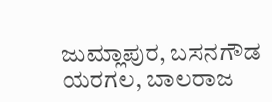ಜುಮ್ಲಾಪುರ, ಬಸನಗೌಡ ಯರಗಲ, ಬಾಲರಾಜ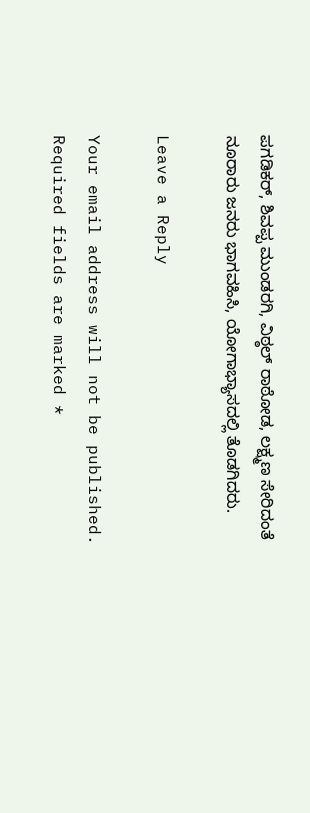ಪಗಡಿಕರ್, ಶಿವಪ್ಪ ಮುಂಡರಗಿ, ವಿಠ್ಠಲ್ ರಾಠೋಡ, ಲಕ್ಷ್ಮಣ ಸೇರಿದಂತೆ ನೂರಾರು ಜನರು ಭಾಗವಹಿಸಿ, ಯೋಗಾಭ್ಯಾಸದಲ್ಲಿ ತೊಡಗಿದರು.

Leave a Reply

Your email address will not be published. Required fields are marked *